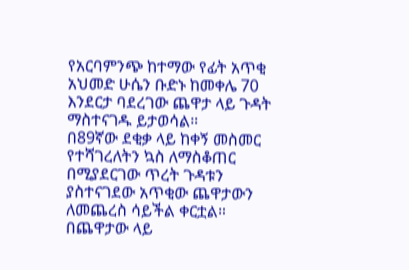የአርባምንጭ ከተማው የፊት አጥቂ አህመድ ሁሴን ቡድኑ ከመቀሌ 70 እንደርታ ባደረገው ጨዋታ ላይ ጉዳት ማስተናገዱ ይታወሳል።
በ89ኛው ደቂቃ ላይ ከቀኝ መስመር የተሻገረለትን ኳስ ለማስቆጠር በሚያደርገው ጥረት ጉዳቱን ያስተናገደው አጥቂው ጨዋታውን ለመጨረስ ሳይችል ቀርቷል።
በጨዋታው ላይ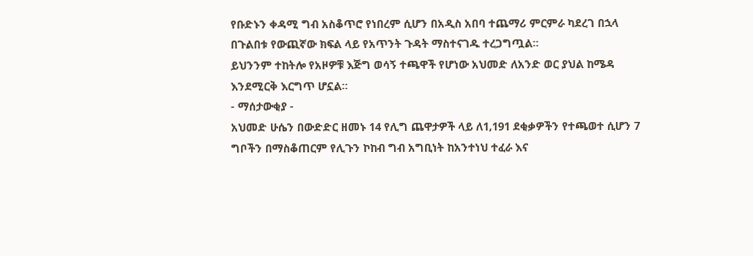የቡድኑን ቀዳሚ ግብ አስቆጥሮ የነበረም ሲሆን በአዲስ አበባ ተጨማሪ ምርምራ ካደረገ በኋላ በጉልበቱ የውጪኛው ክፍል ላይ የአጥንት ጉዳት ማስተናገዱ ተረጋግጧል።
ይህንንም ተከትሎ የአዞዎቹ እጅግ ወሳኝ ተጫዋች የሆነው አህመድ ለአንድ ወር ያህል ከሜዳ እንደሚርቅ እርግጥ ሆኗል።
- ማሰታውቂያ -
አህመድ ሁሴን በውድድር ዘመኑ 14 የሊግ ጨዋታዎች ላይ ለ1,191 ደቂቃዎችን የተጫወተ ሲሆን 7 ግቦችን በማስቆጠርም የሊጉን ኮከብ ግብ አግቢነት ከአንተነህ ተፈራ እና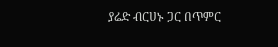ያሬድ ብርሀኑ ጋር በጥምር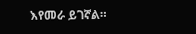እየመራ ይገኛል።